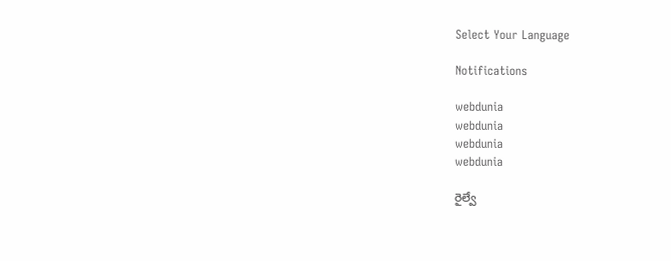Select Your Language

Notifications

webdunia
webdunia
webdunia
webdunia

రైల్వే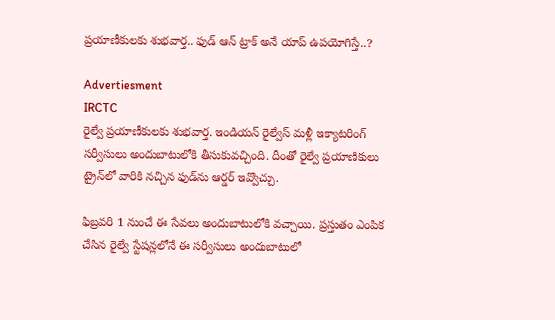ప్రయాణీకులకు శుభవార్త.. ఫుడ్ ఆన్ ట్రాక్ అనే యాప్ ఉపయోగిస్తే..?

Advertiesment
IRCTC
రైల్వే ప్రయాణీకులకు శుభవార్త. ఇండియన్ రైల్వేస్ మళ్లీ ఇక్యాటరింగ్ సర్వీసులు అందుబాటులోకి తీసుకువచ్చింది. దీంతో రైల్వే ప్రయాణికులు ట్రైన్‌లో వారికి నచ్చిన ఫుడ్‌ను ఆర్డర్ ఇవ్వొచ్చు.

ఫిబ్రవరి 1 నుంచే ఈ సేవలు అందుబాటులోకి వచ్చాయి. ప్రస్తుతం ఎంపిక చేసిన రైల్వే స్టేషన్లలోనే ఈ సర్వీసులు అందుబాటులో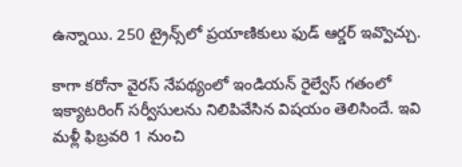ఉన్నాయి. 250 ట్రైన్స్‌లో ప్రయాణికులు ఫుడ్ ఆర్డర్ ఇవ్వొచ్చు.

కాగా కరోనా వైరస్ నేపథ్యంలో ఇండియన్ రైల్వేస్ గతంలో ఇక్యాటరింగ్ సర్వీసులను నిలిపివేసిన విషయం తెలిసిందే. ఇవి మళ్లీ ఫిబ్రవరి 1 నుంచి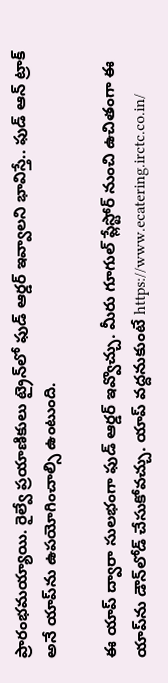ప్రారంభమయ్యాయి. రైల్వే ప్రయాణికులు ట్రైన్‌లో ఫుడ్ ఆర్డర్ ఇవ్వాలని భావిస్తే.. ఫుడ్ ఆన్ ట్రాక్ అనే యాప్‌ను ఉపయోగించాల్సి ఉంటుంది.

ఈ యాప్ ద్వారా సులభంగా ఫుడ్ ఆర్డర్ ఇవ్వొచ్చు. మీరు గూగుల్ ప్లేస్టోర్ నుంచి ఉచితంగా ఈ యాప్‌ను డౌన్‌లోడ్ చేసుకోవచ్చు. యాప్ వద్దనుకుంటే https://www.ecatering.irctc.co.in/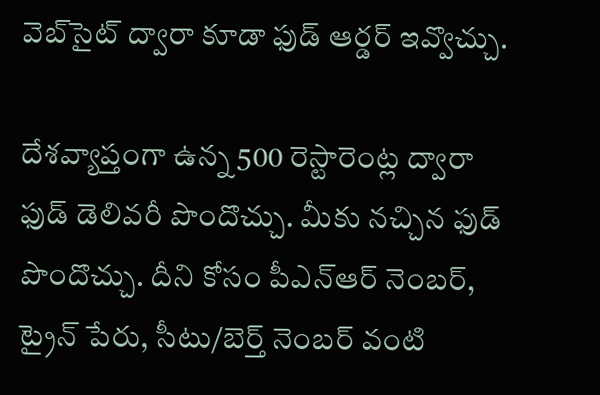వెబ్‌సైట్ ద్వారా కూడా ఫుడ్ ఆర్డర్ ఇవ్వొచ్చు.

దేశవ్యాప్తంగా ఉన్న 500 రెస్టారెంట్ల ద్వారా ఫుడ్ డెలివరీ పొందొచ్చు. మీకు నచ్చిన ఫుడ్ పొందొచ్చు. దీని కోసం పీఎన్ఆర్ నెంబర్, ట్రైన్ పేరు, సీటు/బెర్త్ నెంబర్ వంటి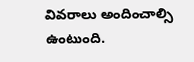వివరాలు అందించాల్సి ఉంటుంది.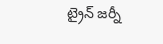ట్రైన్ జర్నీ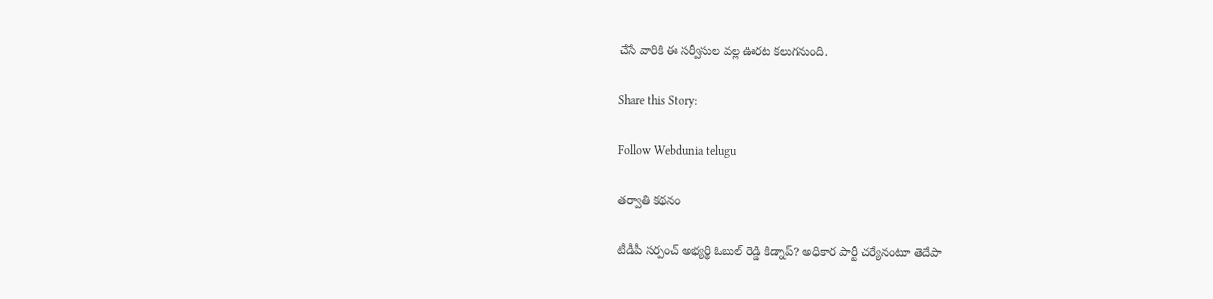చేసే వారికి ఈ సర్వీసుల వల్ల ఊరట కలుగనుంది.

Share this Story:

Follow Webdunia telugu

తర్వాతి కథనం

టీడీపీ సర్పంచ్ అభ్యర్థి ఓబుల్ రెడ్డి కిడ్నాప్? అధికార పార్టీ చర్యేనంటూ తెదేపా